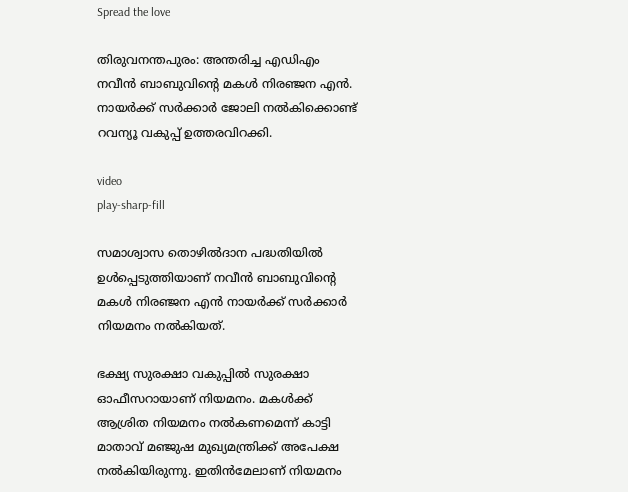Spread the love

തിരുവനന്തപുരം: അന്തരിച്ച എഡിഎം നവീൻ ബാബുവിന്റെ മകൾ നിരഞ്ജന എൻ. നായർക്ക് സർക്കാർ ജോലി നൽകിക്കൊണ്ട് റവന്യൂ വകുപ്പ് ഉത്തരവിറക്കി.

video
play-sharp-fill

സമാശ്വാസ തൊഴില്‍ദാന പദ്ധതിയില്‍ ഉള്‍പ്പെടുത്തിയാണ് നവീന്‍ ബാബുവിന്റെ മകള്‍ നിരഞ്ജന എന്‍ നായര്‍ക്ക് സര്‍ക്കാര്‍ നിയമനം നല്‍കിയത്.

ഭക്ഷ്യ സുരക്ഷാ വകുപ്പില്‍ സുരക്ഷാ ഓഫീസറായാണ് നിയമനം. മകള്‍ക്ക് ആശ്രിത നിയമനം നല്‍കണമെന്ന് കാട്ടി മാതാവ് മഞ്ജുഷ മുഖ്യമന്ത്രിക്ക് അപേക്ഷ നല്‍കിയിരുന്നു. ഇതിന്‍മേലാണ് നിയമനം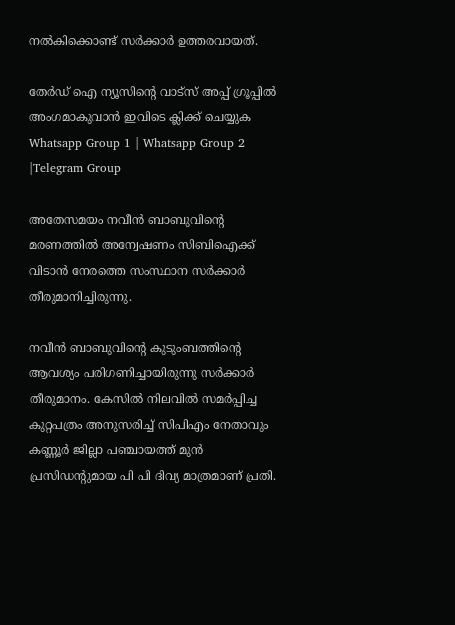നല്‍കിക്കൊണ്ട് സര്‍ക്കാര്‍ ഉത്തരവായത്.

തേർഡ് ഐ ന്യൂസിന്റെ വാട്സ് അപ്പ് ഗ്രൂപ്പിൽ അംഗമാകുവാൻ ഇവിടെ ക്ലിക്ക് ചെയ്യുക
Whatsapp Group 1 | Whatsapp Group 2 |Telegram Group

അതേസമയം നവീന്‍ ബാബുവിന്റെ മരണത്തില്‍ അന്വേഷണം സിബിഐക്ക് വിടാന്‍ നേരത്തെ സംസ്ഥാന സര്‍ക്കാര്‍ തീരുമാനിച്ചിരുന്നു.

നവീന്‍ ബാബുവിന്റെ കുടുംബത്തിന്റെ ആവശ്യം പരിഗണിച്ചായിരുന്നു സര്‍ക്കാര്‍ തീരുമാനം. കേസില്‍ നിലവില്‍ സമര്‍പ്പിച്ച കുറ്റപത്രം അനുസരിച്ച് സിപിഎം നേതാവും കണ്ണൂര്‍ ജില്ലാ പഞ്ചായത്ത് മുന്‍ പ്രസിഡന്റുമായ പി പി ദിവ്യ മാത്രമാണ് പ്രതി.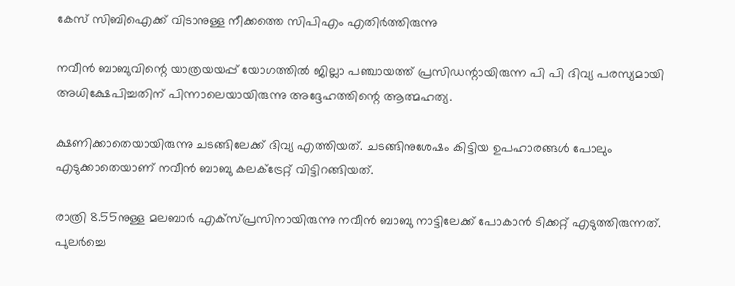കേസ് സിബിഐക്ക് വിടാനുള്ള നീക്കത്തെ സിപിഎം എതിര്‍ത്തിരുന്നു

നവീന്‍ ബാബുവിന്റെ യാത്രയയപ്പ് യോഗത്തില്‍ ജില്ലാ പഞ്ചായത്ത് പ്രസിഡന്റായിരുന്ന പി പി ദിവ്യ പരസ്യമായി അധിക്ഷേപിച്ചതിന് പിന്നാലെയായിരുന്നു അദ്ദേഹത്തിന്റെ ആത്മഹത്യ.

ക്ഷണിക്കാതെയായിരുന്നു ചടങ്ങിലേക്ക് ദിവ്യ എത്തിയത്. ചടങ്ങിനുശേഷം കിട്ടിയ ഉപഹാരങ്ങള്‍ പോലും എടുക്കാതെയാണ് നവീന്‍ ബാബു കലക്ട്രേറ്റ് വിട്ടിറങ്ങിയത്.

രാത്രി 8.55നുള്ള മലബാര്‍ എക്‌സ്പ്രസിനായിരുന്നു നവീന്‍ ബാബു നാട്ടിലേക്ക് പോകാന്‍ ടിക്കറ്റ് എടുത്തിരുന്നത്. പുലര്‍ച്ചെ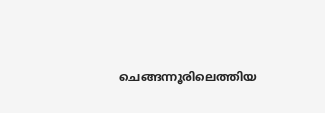ചെങ്ങന്നൂരിലെത്തിയ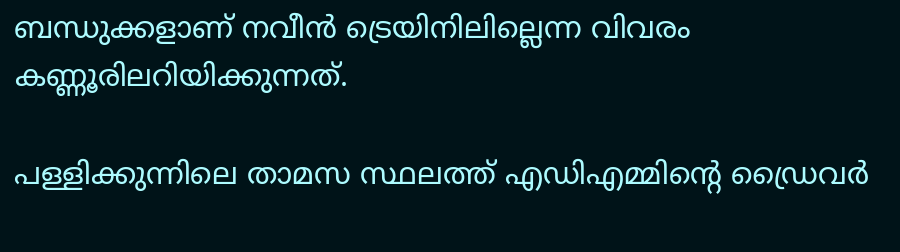ബന്ധുക്കളാണ് നവീന്‍ ട്രെയിനിലില്ലെന്ന വിവരം കണ്ണൂരിലറിയിക്കുന്നത്.

പള്ളിക്കുന്നിലെ താമസ സ്ഥലത്ത് എഡിഎമ്മിന്റെ ഡ്രൈവര്‍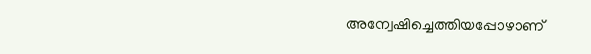അന്വേഷിച്ചെത്തിയപ്പോഴാണ്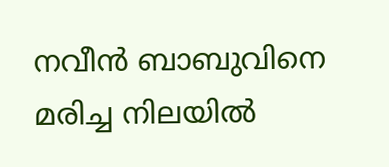നവീന്‍ ബാബുവിനെ മരിച്ച നിലയില്‍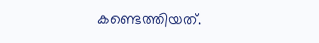കണ്ടെത്തിയത്.